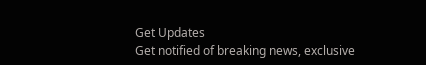Get Updates
Get notified of breaking news, exclusive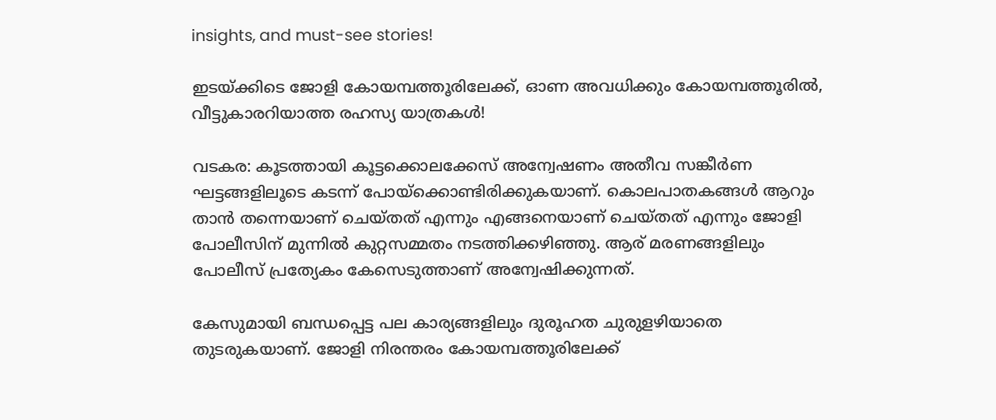insights, and must-see stories!

ഇടയ്ക്കിടെ ജോളി കോയമ്പത്തൂരിലേക്ക്, ഓണ അവധിക്കും കോയമ്പത്തൂരിൽ, വീട്ടുകാരറിയാത്ത രഹസ്യ യാത്രകൾ!

വടകര: കൂടത്തായി കൂട്ടക്കൊലക്കേസ് അന്വേഷണം അതീവ സങ്കീര്‍ണ ഘട്ടങ്ങളിലൂടെ കടന്ന് പോയ്‌ക്കൊണ്ടിരിക്കുകയാണ്. കൊലപാതകങ്ങള്‍ ആറും താന്‍ തന്നെയാണ് ചെയ്തത് എന്നും എങ്ങനെയാണ് ചെയ്തത് എന്നും ജോളി പോലീസിന് മുന്നില്‍ കുറ്റസമ്മതം നടത്തിക്കഴിഞ്ഞു. ആര് മരണങ്ങളിലും പോലീസ് പ്രത്യേകം കേസെടുത്താണ് അന്വേഷിക്കുന്നത്.

കേസുമായി ബന്ധപ്പെട്ട പല കാര്യങ്ങളിലും ദുരൂഹത ചുരുളഴിയാതെ തുടരുകയാണ്. ജോളി നിരന്തരം കോയമ്പത്തൂരിലേക്ക്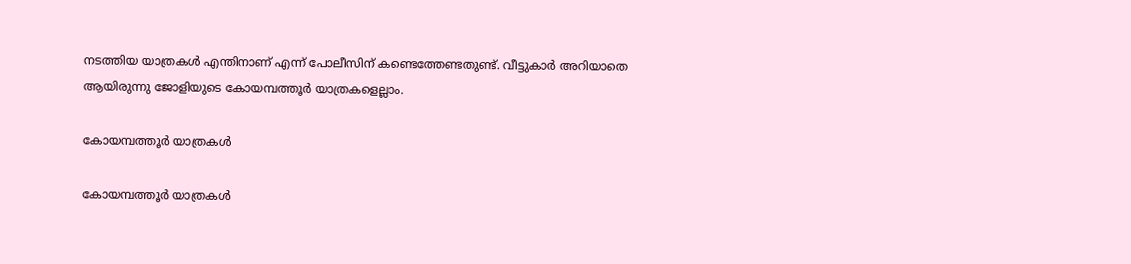നടത്തിയ യാത്രകള്‍ എന്തിനാണ് എന്ന് പോലീസിന് കണ്ടെത്തേണ്ടതുണ്ട്. വീട്ടുകാര്‍ അറിയാതെ ആയിരുന്നു ജോളിയുടെ കോയമ്പത്തൂര്‍ യാത്രകളെല്ലാം.

കോയമ്പത്തൂർ യാത്രകൾ

കോയമ്പത്തൂർ യാത്രകൾ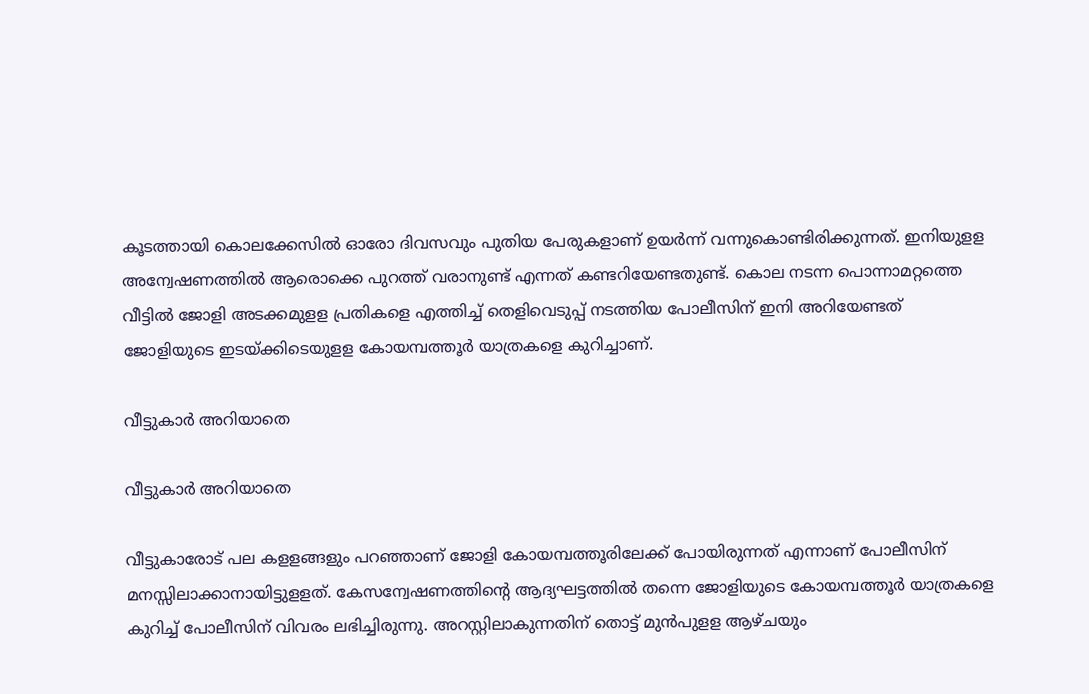കൂടത്തായി കൊലക്കേസില്‍ ഓരോ ദിവസവും പുതിയ പേരുകളാണ് ഉയര്‍ന്ന് വന്നുകൊണ്ടിരിക്കുന്നത്. ഇനിയുളള അന്വേഷണത്തില്‍ ആരൊക്കെ പുറത്ത് വരാനുണ്ട് എന്നത് കണ്ടറിയേണ്ടതുണ്ട്. കൊല നടന്ന പൊന്നാമറ്റത്തെ വീട്ടില്‍ ജോളി അടക്കമുളള പ്രതികളെ എത്തിച്ച് തെളിവെടുപ്പ് നടത്തിയ പോലീസിന് ഇനി അറിയേണ്ടത് ജോളിയുടെ ഇടയ്ക്കിടെയുളള കോയമ്പത്തൂര്‍ യാത്രകളെ കുറിച്ചാണ്.

വീട്ടുകാർ അറിയാതെ

വീട്ടുകാർ അറിയാതെ

വീട്ടുകാരോട് പല കളളങ്ങളും പറഞ്ഞാണ് ജോളി കോയമ്പത്തൂരിലേക്ക് പോയിരുന്നത് എന്നാണ് പോലീസിന് മനസ്സിലാക്കാനായിട്ടുളളത്. കേസന്വേഷണത്തിന്റെ ആദ്യഘട്ടത്തില്‍ തന്നെ ജോളിയുടെ കോയമ്പത്തൂര്‍ യാത്രകളെ കുറിച്ച് പോലീസിന് വിവരം ലഭിച്ചിരുന്നു. അറസ്റ്റിലാകുന്നതിന് തൊട്ട് മുന്‍പുളള ആഴ്ചയും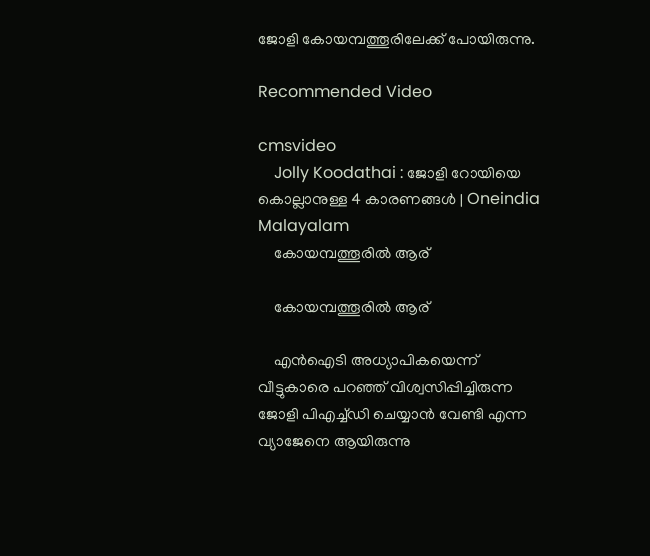ജോളി കോയമ്പത്തൂരിലേക്ക് പോയിരുന്നു.

Recommended Video

cmsvideo
    Jolly Koodathai : ജോളി റോയിയെ കൊല്ലാനുള്ള 4 കാരണങ്ങള്‍ | Oneindia Malayalam
    കോയമ്പത്തൂരിൽ ആര്

    കോയമ്പത്തൂരിൽ ആര്

    എന്‍ഐടി അധ്യാപികയെന്ന് വീട്ടുകാരെ പറഞ്ഞ് വിശ്വസിപ്പിച്ചിരുന്ന ജോളി പിഎച്ച്ഡി ചെയ്യാന്‍ വേണ്ടി എന്ന വ്യാജേനെ ആയിരുന്നു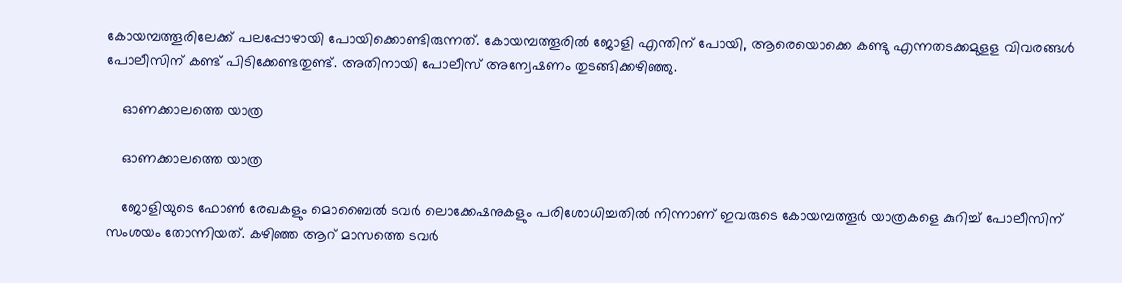കോയമ്പത്തൂരിലേക്ക് പലപ്പോഴായി പോയിക്കൊണ്ടിരുന്നത്. കോയമ്പത്തൂരില്‍ ജോളി എന്തിന് പോയി, ആരെയൊക്കെ കണ്ടു എന്നതടക്കമുളള വിവരങ്ങള്‍ പോലീസിന് കണ്ട് പിടിക്കേണ്ടതുണ്ട്. അതിനായി പോലീസ് അന്വേഷണം തുടങ്ങിക്കഴിഞ്ഞു.

    ഓണക്കാലത്തെ യാത്ര

    ഓണക്കാലത്തെ യാത്ര

    ജോളിയുടെ ഫോണ്‍ രേഖകളും മൊബൈല്‍ ടവര്‍ ലൊക്കേഷനുകളും പരിശോധിച്ചതില്‍ നിന്നാണ് ഇവരുടെ കോയമ്പത്തൂര്‍ യാത്രകളെ കുറിച്ച് പോലീസിന് സംശയം തോന്നിയത്. കഴിഞ്ഞ ആറ് മാസത്തെ ടവര്‍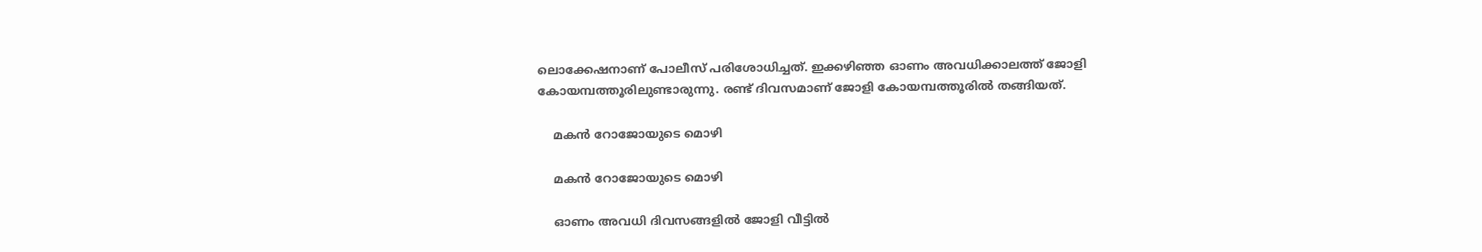ലൊക്കേഷനാണ് പോലീസ് പരിശോധിച്ചത്. ഇക്കഴിഞ്ഞ ഓണം അവധിക്കാലത്ത് ജോളി കോയമ്പത്തൂരിലുണ്ടാരുന്നു. രണ്ട് ദിവസമാണ് ജോളി കോയമ്പത്തൂരില്‍ തങ്ങിയത്.

    മകൻ റോജോയുടെ മൊഴി

    മകൻ റോജോയുടെ മൊഴി

    ഓണം അവധി ദിവസങ്ങളില്‍ ജോളി വീട്ടില്‍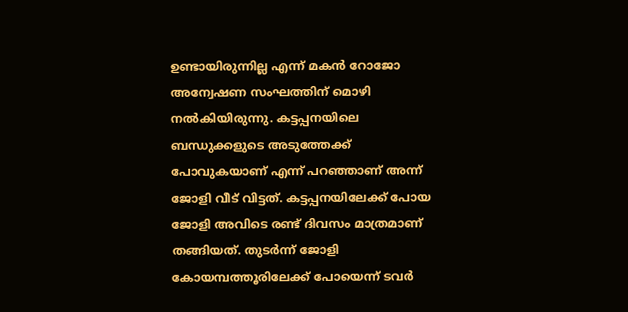ഉണ്ടായിരുന്നില്ല എന്ന് മകന്‍ റോജോ അന്വേഷണ സംഘത്തിന് മൊഴി നല്‍കിയിരുന്നു. കട്ടപ്പനയിലെ ബന്ധുക്കളുടെ അടുത്തേക്ക് പോവുകയാണ് എന്ന് പറഞ്ഞാണ് അന്ന് ജോളി വീട് വിട്ടത്. കട്ടപ്പനയിലേക്ക് പോയ ജോളി അവിടെ രണ്ട് ദിവസം മാത്രമാണ് തങ്ങിയത്. തുടര്‍ന്ന് ജോളി കോയമ്പത്തൂരിലേക്ക് പോയെന്ന് ടവര്‍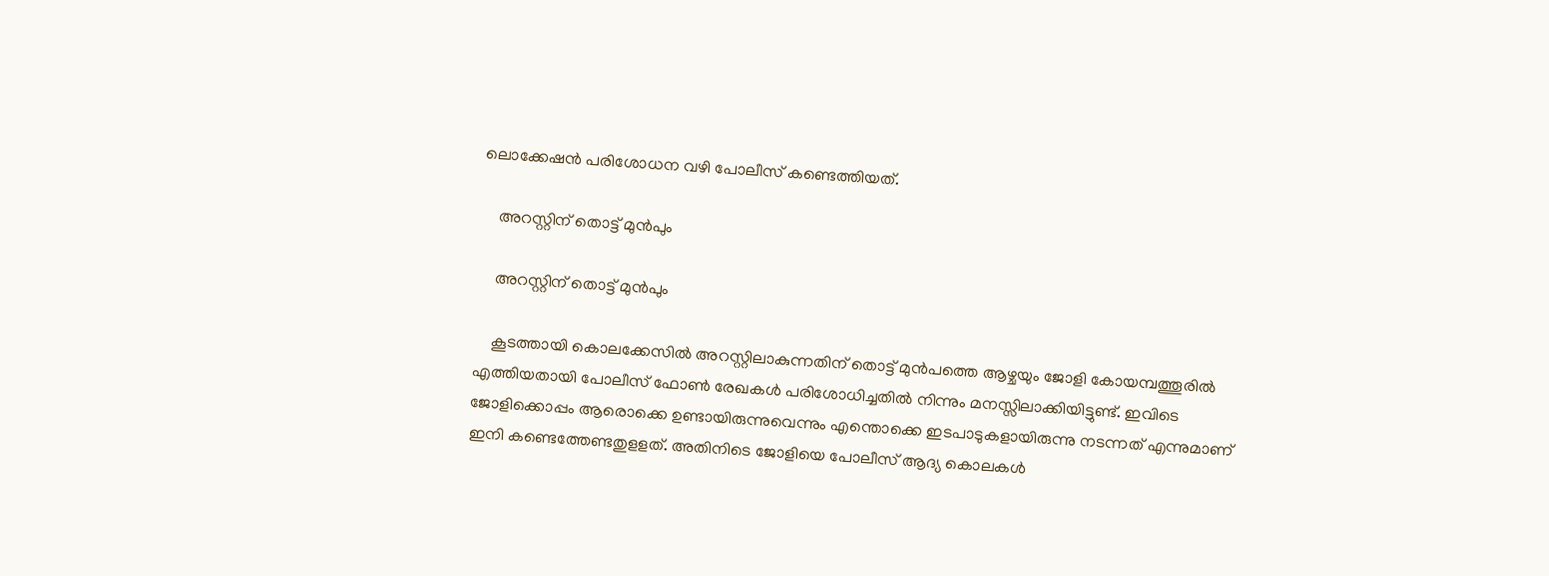ലൊക്കേഷന്‍ പരിശോധന വഴി പോലീസ് കണ്ടെത്തിയത്.

    അറസ്റ്റിന് തൊട്ട് മുൻപും

    അറസ്റ്റിന് തൊട്ട് മുൻപും

    കൂടത്തായി കൊലക്കേസില്‍ അറസ്റ്റിലാകുന്നതിന് തൊട്ട് മുന്‍പത്തെ ആഴ്ചയും ജോളി കോയമ്പത്തൂരില്‍ എത്തിയതായി പോലീസ് ഫോണ്‍ രേഖകള്‍ പരിശോധിച്ചതില്‍ നിന്നും മനസ്സിലാക്കിയിട്ടുണ്ട്. ഇവിടെ ജോളിക്കൊപ്പം ആരൊക്കെ ഉണ്ടായിരുന്നുവെന്നും എന്തൊക്കെ ഇടപാടുകളായിരുന്നു നടന്നത് എന്നുമാണ് ഇനി കണ്ടെത്തേണ്ടതുളളത്. അതിനിടെ ജോളിയെ പോലീസ് ആദ്യ കൊലകള്‍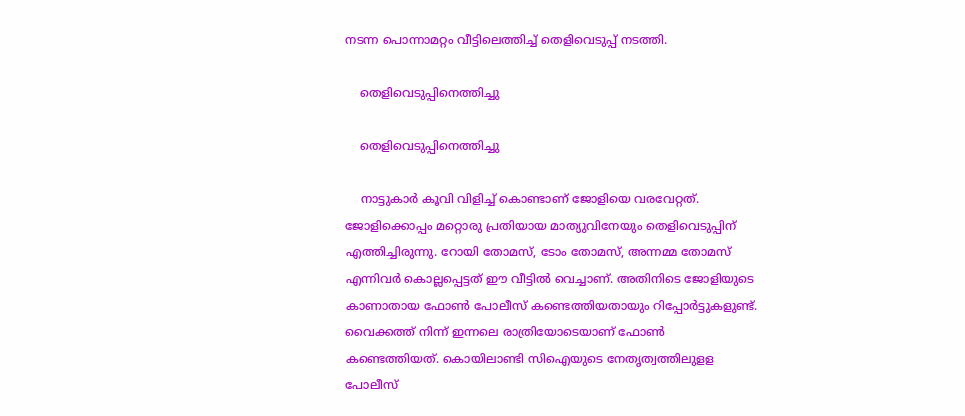നടന്ന പൊന്നാമറ്റം വീട്ടിലെത്തിച്ച് തെളിവെടുപ്പ് നടത്തി.

    തെളിവെടുപ്പിനെത്തിച്ചു

    തെളിവെടുപ്പിനെത്തിച്ചു

    നാട്ടുകാര്‍ കൂവി വിളിച്ച് കൊണ്ടാണ് ജോളിയെ വരവേറ്റത്. ജോളിക്കൊപ്പം മറ്റൊരു പ്രതിയായ മാത്യുവിനേയും തെളിവെടുപ്പിന് എത്തിച്ചിരുന്നു. റോയി തോമസ്, ടോം തോമസ്, അന്നമ്മ തോമസ് എന്നിവര്‍ കൊല്ലപ്പെട്ടത് ഈ വീട്ടില്‍ വെച്ചാണ്. അതിനിടെ ജോളിയുടെ കാണാതായ ഫോണ്‍ പോലീസ് കണ്ടെത്തിയതായും റിപ്പോര്‍ട്ടുകളുണ്ട്. വൈക്കത്ത് നിന്ന് ഇന്നലെ രാത്രിയോടെയാണ് ഫോണ്‍ കണ്ടെത്തിയത്. കൊയിലാണ്ടി സിഐയുടെ നേതൃത്വത്തിലുളള പോലീസ്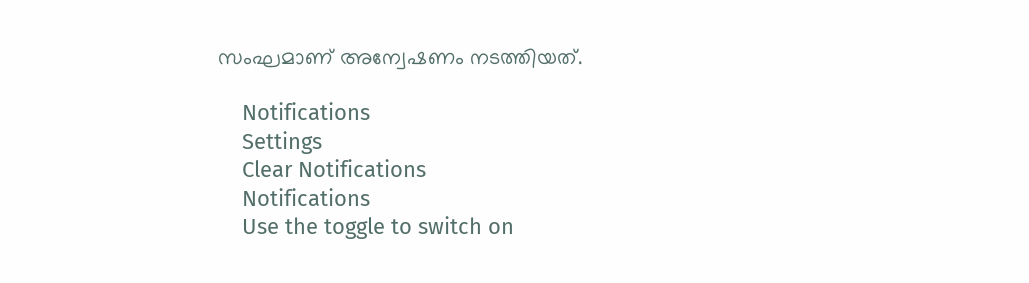സംഘമാണ് അന്വേഷണം നടത്തിയത്.

    Notifications
    Settings
    Clear Notifications
    Notifications
    Use the toggle to switch on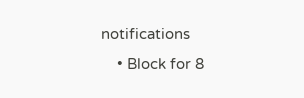notifications
    • Block for 8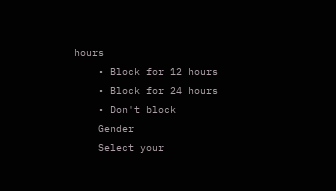hours
    • Block for 12 hours
    • Block for 24 hours
    • Don't block
    Gender
    Select your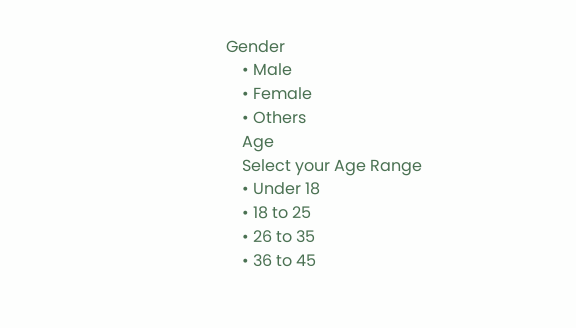Gender
    • Male
    • Female
    • Others
    Age
    Select your Age Range
    • Under 18
    • 18 to 25
    • 26 to 35
    • 36 to 45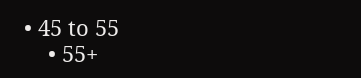• 45 to 55
    • 55+